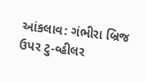આંકલાવ: ગંભીરા બ્રિજ ઉપર ટુ-વ્હીલર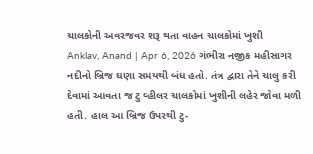ચાલકોની અવરજવર શરૂ થતા વાહન ચાલકોમાં ખુશી
Anklav, Anand | Apr 6, 2026 ગંભીરા નજીક મહીસાગર નદીનો બ્રિજ ઘણા સમયથી બંધ હતો. તંત્ર દ્વારા તેને ચાલુ કરી દેવામાં આવતા જ ટુ વ્હીલર ચાલકોમાં ખુશીની લહેર જોવા મળી હતી. હાલ આ બ્રિજ ઉપરથી ટુ-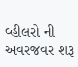વ્હીલરો ની અવરજવર શરૂ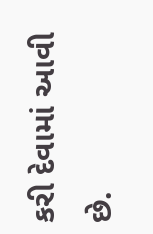કરી દેવામાં આવી છે.